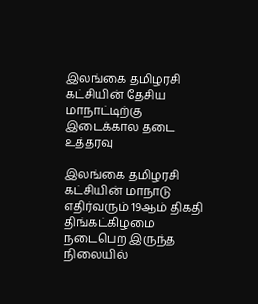இலங்கை தமிழரசி கட்சியின் தேசிய மாநாட்டிற்கு இடைக்கால தடை உத்தரவு

இலங்கை தமிழரசி கட்சியின் மாநாடு எதிர்வரும் 19ஆம் திகதி திங்கட்கிழமை நடைபெற இருந்த நிலையில்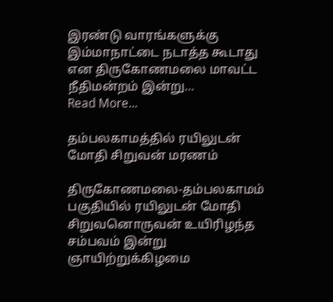இரண்டு வாரங்களுக்கு இம்மாநாட்டை நடாத்த கூடாது என திருகோணமலை மாவட்ட நீதிமன்றம் இன்று…
Read More...

தம்பலகாமத்தில் ரயிலுடன் மோதி சிறுவன் மரணம்

திருகோணமலை-தம்பலகாமம் பகுதியில் ரயிலுடன் மோதி சிறுவனொருவன் உயிரிழந்த சம்பவம் இன்று ஞாயிற்றுக்கிழமை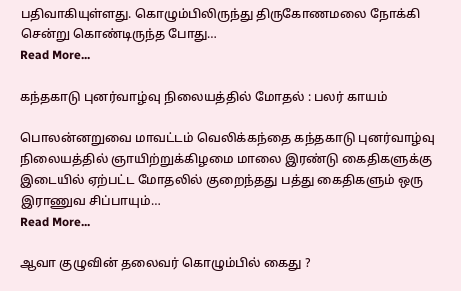பதிவாகியுள்ளது. கொழும்பிலிருந்து திருகோணமலை நோக்கி சென்று கொண்டிருந்த போது…
Read More...

கந்தகாடு புனர்வாழ்வு நிலையத்தில் மோதல் : பலர் காயம்

பொலன்னறுவை மாவட்டம் வெலிக்கந்தை கந்தகாடு புனர்வாழ்வு நிலையத்தில் ஞாயிற்றுக்கிழமை மாலை இரண்டு கைதிகளுக்கு இடையில் ஏற்பட்ட மோதலில் குறைந்தது பத்து கைதிகளும் ஒரு இராணுவ சிப்பாயும்…
Read More...

ஆவா குழுவின் தலைவர் கொழும்பில் கைது ?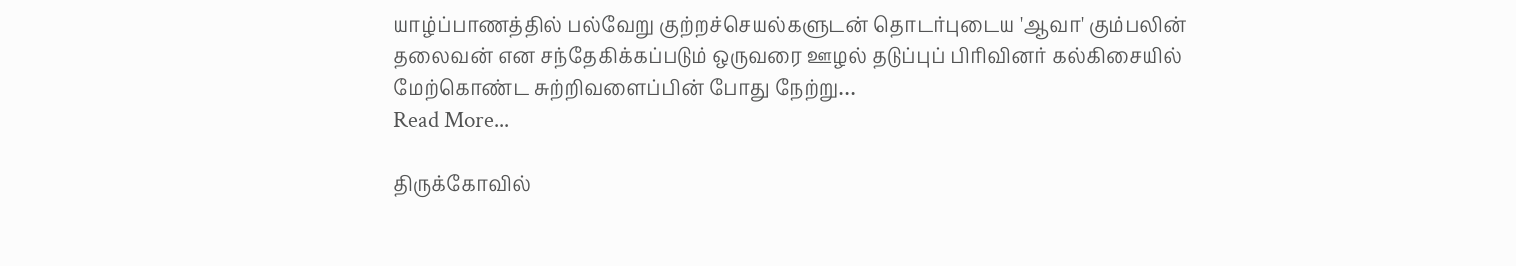யாழ்ப்பாணத்தில் பல்வேறு குற்றச்செயல்களுடன் தொடர்புடைய 'ஆவா' கும்பலின் தலைவன் என சந்தேகிக்கப்படும் ஒருவரை ஊழல் தடுப்புப் பிரிவினர் கல்கிசையில் மேற்கொண்ட சுற்றிவளைப்பின் போது நேற்று…
Read More...

திருக்கோவில்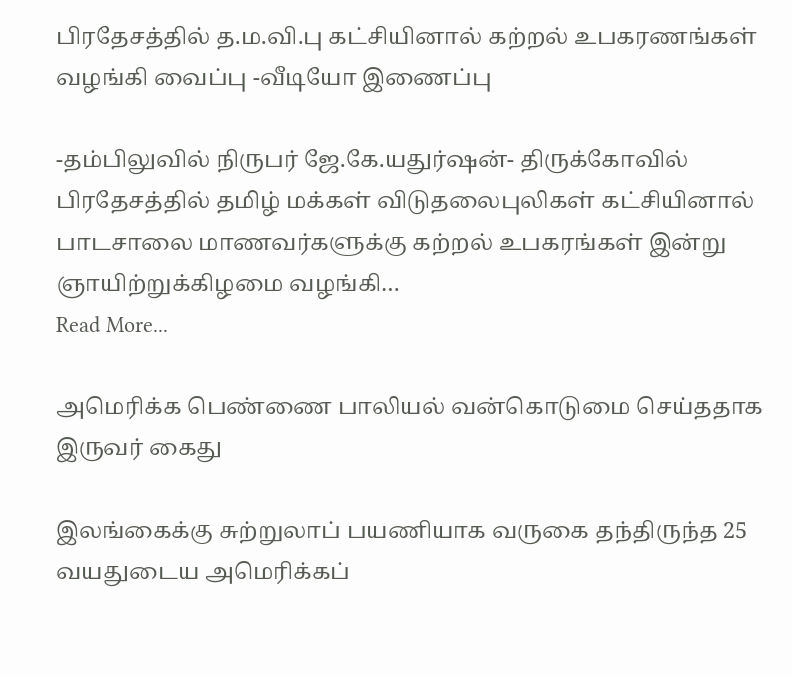பிரதேசத்தில் த.ம.வி.பு கட்சியினால் கற்றல் உபகரணங்கள் வழங்கி வைப்பு -வீடியோ இணைப்பு

-தம்பிலுவில் நிருபர் ஜே.கே.யதுர்ஷன்- திருக்கோவில் பிரதேசத்தில் தமிழ் மக்கள் விடுதலைபுலிகள் கட்சியினால் பாடசாலை மாணவர்களுக்கு கற்றல் உபகரங்கள் இன்று ஞாயிற்றுக்கிழமை வழங்கி…
Read More...

அமெரிக்க பெண்ணை பாலியல் வன்கொடுமை செய்ததாக இருவர் கைது

இலங்கைக்கு சுற்றுலாப் பயணியாக வருகை தந்திருந்த 25 வயதுடைய அமெரிக்கப்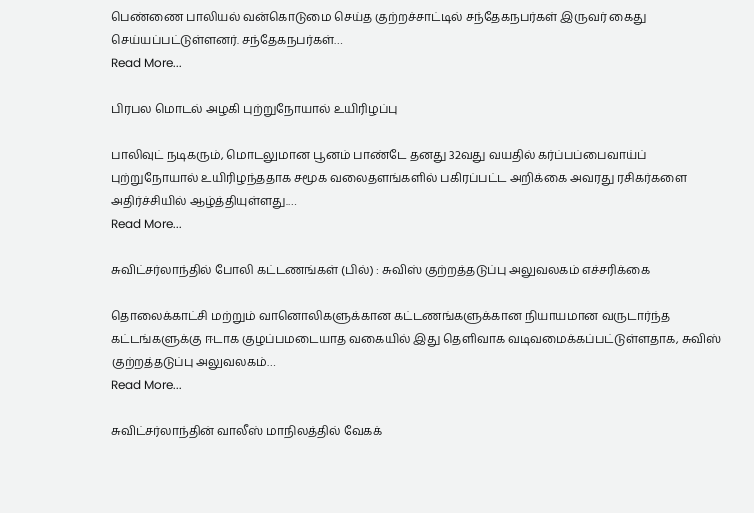பெண்ணை பாலியல் வன்கொடுமை செய்த குற்றச்சாட்டில் சந்தேகநபர்கள் இருவர் கைது செய்யப்பட்டுள்ளனர். சந்தேகநபர்கள்…
Read More...

பிரபல மொடல் அழகி புற்றுநோயால் உயிரிழப்பு

பாலிவுட் நடிகரும், மொடலுமான பூனம் பாண்டே தனது 32வது வயதில் கர்ப்பப்பைவாய்ப் புற்றுநோயால் உயிரிழந்ததாக சமூக வலைதளங்களில் பகிரப்பட்ட அறிக்கை அவரது ரசிகர்களை அதிர்ச்சியில் ஆழ்த்தியுள்ளது.…
Read More...

சுவிட்சர்லாந்தில் போலி கட்டணங்கள் (பில்) : சுவிஸ் குற்றத்தடுப்பு அலுவலகம் எச்சரிக்கை

தொலைக்காட்சி மற்றும் வானொலிகளுக்கான கட்டணங்களுக்கான நியாயமான வருடார்ந்த கட்டங்களுக்கு ஈடாக குழப்பமடையாத வகையில் இது தெளிவாக வடிவமைக்கப்பட்டுள்ளதாக, சுவிஸ் குற்றத்தடுப்பு அலுவலகம்…
Read More...

சுவிட்சர்லாந்தின் வாலீஸ் மாநிலத்தில் வேகக்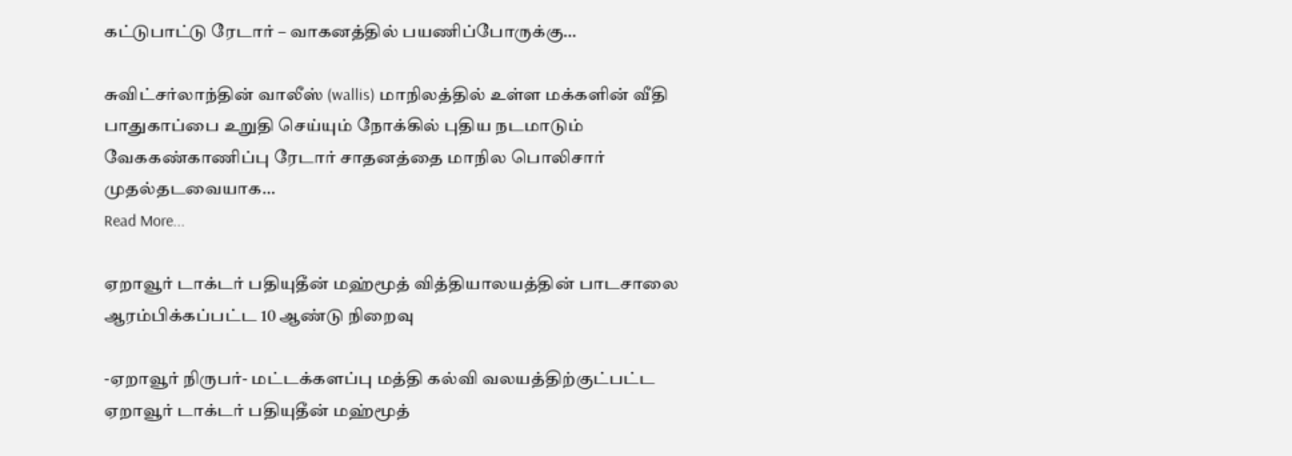கட்டுபாட்டு ரேடார் – வாகனத்தில் பயணிப்போருக்கு…

சுவிட்சர்லாந்தின் வாலீஸ் (wallis) மாநிலத்தில் உள்ள மக்களின் வீதி பாதுகாப்பை உறுதி செய்யும் நோக்கில் புதிய நடமாடும் வேககண்காணிப்பு ரேடார் சாதனத்தை மாநில பொலிசார் முதல்தடவையாக…
Read More...

ஏறாவூர் டாக்டர் பதியுதீன் மஹ்மூத் வித்தியாலயத்தின் பாடசாலை ஆரம்பிக்கப்பட்ட 10 ஆண்டு நிறைவு

-ஏறாவூர் நிருபர்- மட்டக்களப்பு மத்தி கல்வி வலயத்திற்குட்பட்ட ஏறாவூர் டாக்டர் பதியுதீன் மஹ்மூத்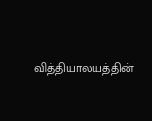வித்தியாலயத்தின்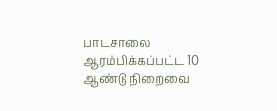பாடசாலை ஆரம்பிக்கப்பட்ட 10 ஆண்டு நிறைவை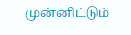முன்னிட்டும்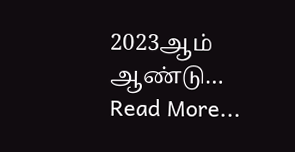2023ஆம் ஆண்டு…
Read More...